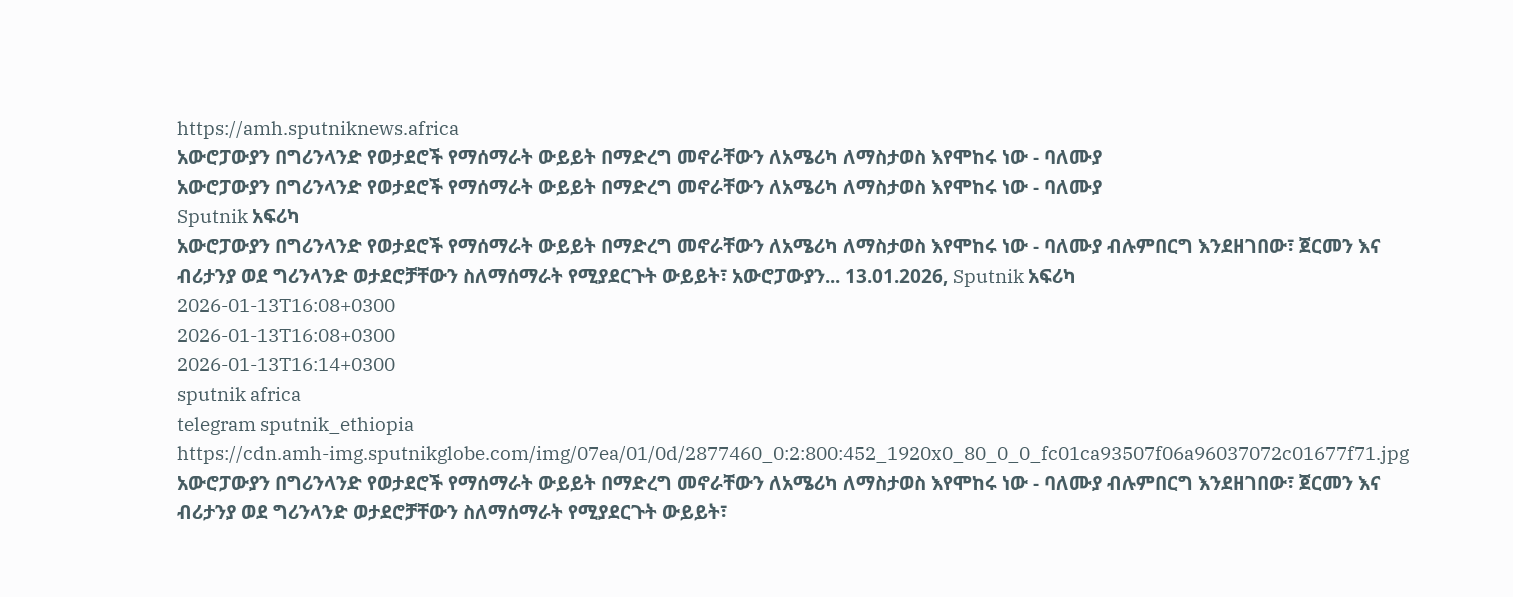https://amh.sputniknews.africa
አውሮፓውያን በግሪንላንድ የወታደሮች የማሰማራት ውይይት በማድረግ መኖራቸውን ለአሜሪካ ለማስታወስ እየሞከሩ ነው - ባለሙያ
አውሮፓውያን በግሪንላንድ የወታደሮች የማሰማራት ውይይት በማድረግ መኖራቸውን ለአሜሪካ ለማስታወስ እየሞከሩ ነው - ባለሙያ
Sputnik አፍሪካ
አውሮፓውያን በግሪንላንድ የወታደሮች የማሰማራት ውይይት በማድረግ መኖራቸውን ለአሜሪካ ለማስታወስ እየሞከሩ ነው - ባለሙያ ብሉምበርግ እንደዘገበው፣ ጀርመን እና ብሪታንያ ወደ ግሪንላንድ ወታደሮቻቸውን ስለማሰማራት የሚያደርጉት ውይይት፣ አውሮፓውያን... 13.01.2026, Sputnik አፍሪካ
2026-01-13T16:08+0300
2026-01-13T16:08+0300
2026-01-13T16:14+0300
sputnik africa
telegram sputnik_ethiopia
https://cdn.amh-img.sputnikglobe.com/img/07ea/01/0d/2877460_0:2:800:452_1920x0_80_0_0_fc01ca93507f06a96037072c01677f71.jpg
አውሮፓውያን በግሪንላንድ የወታደሮች የማሰማራት ውይይት በማድረግ መኖራቸውን ለአሜሪካ ለማስታወስ እየሞከሩ ነው - ባለሙያ ብሉምበርግ እንደዘገበው፣ ጀርመን እና ብሪታንያ ወደ ግሪንላንድ ወታደሮቻቸውን ስለማሰማራት የሚያደርጉት ውይይት፣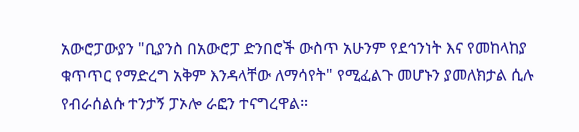አውሮፓውያን "ቢያንስ በአውሮፓ ድንበሮች ውስጥ አሁንም የደኅንነት እና የመከላከያ ቁጥጥር የማድረግ አቅም እንዳላቸው ለማሳየት" የሚፈልጉ መሆኑን ያመለክታል ሲሉ የብራሰልሱ ተንታኝ ፓኦሎ ራፎን ተናግረዋል።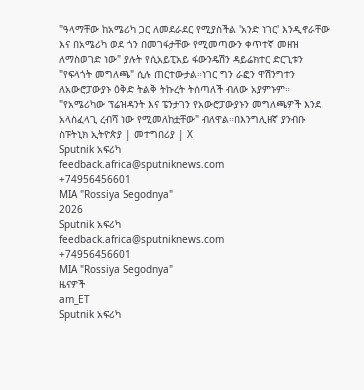"ዓላማቸው ከአሜሪካ ጋር ለመደራደር የሚያስችል 'አንድ ነገር' እንዲኖራቸው እና በአሜሪካ ወደ ጎን በመገፋታቸው የሚመጣውን ቀጥተኛ መዘዝ ለማስወገድ ነው" ያሉት የሲአይፒአይ ፋውንዴሽን ዳይሬክተር ድርጊቱን "የፍላጎት መግለጫ" ሲሉ ጠርተውታል።ነገር ግን ራፎን ዋሽንግተን ለአውሮፓውያኑ ዕቅድ ትልቅ ትኩረት ትሰጣለች ብለው አያምኑም። "የአሜሪካው ፕሬዝዳንት እና ፔንታገን የአውሮፓውያኑን መግለጫዎች እንደ አላስፈላጊ ረብሻ ነው የሚመለከቷቸው" ብለዋል።በእንግሊዘኛ ያንብቡ ስፑትኒክ ኢትዮጵያ | መተግበሪያ | X
Sputnik አፍሪካ
feedback.africa@sputniknews.com
+74956456601
MIA "Rossiya Segodnya"
2026
Sputnik አፍሪካ
feedback.africa@sputniknews.com
+74956456601
MIA "Rossiya Segodnya"
ዜናዎች
am_ET
Sputnik አፍሪካ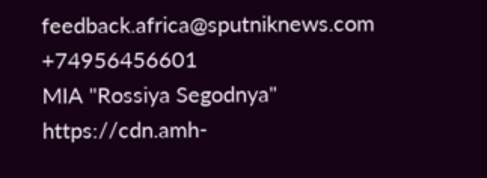feedback.africa@sputniknews.com
+74956456601
MIA "Rossiya Segodnya"
https://cdn.amh-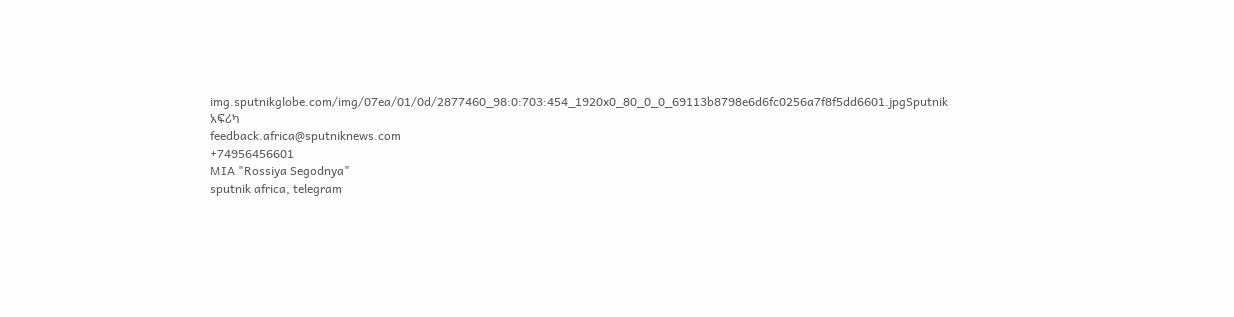img.sputnikglobe.com/img/07ea/01/0d/2877460_98:0:703:454_1920x0_80_0_0_69113b8798e6d6fc0256a7f8f5dd6601.jpgSputnik አፍሪካ
feedback.africa@sputniknews.com
+74956456601
MIA "Rossiya Segodnya"
sputnik africa, telegram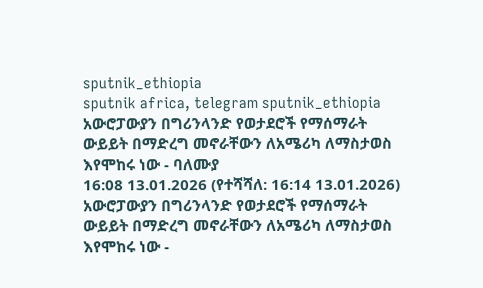sputnik_ethiopia
sputnik africa, telegram sputnik_ethiopia
አውሮፓውያን በግሪንላንድ የወታደሮች የማሰማራት ውይይት በማድረግ መኖራቸውን ለአሜሪካ ለማስታወስ እየሞከሩ ነው - ባለሙያ
16:08 13.01.2026 (የተሻሻለ: 16:14 13.01.2026) አውሮፓውያን በግሪንላንድ የወታደሮች የማሰማራት ውይይት በማድረግ መኖራቸውን ለአሜሪካ ለማስታወስ እየሞከሩ ነው -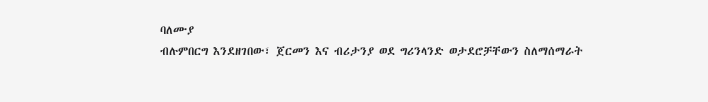ባለሙያ
ብሉምበርግ እንደዘገበው፣ ጀርመን እና ብሪታንያ ወደ ግሪንላንድ ወታደሮቻቸውን ስለማሰማራት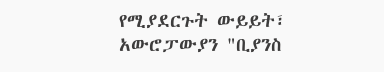የሚያደርጉት ውይይት፣ አውሮፓውያን "ቢያንስ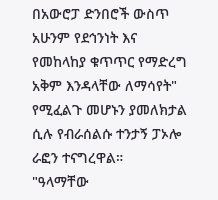በአውሮፓ ድንበሮች ውስጥ አሁንም የደኅንነት እና የመከላከያ ቁጥጥር የማድረግ አቅም እንዳላቸው ለማሳየት" የሚፈልጉ መሆኑን ያመለክታል ሲሉ የብራሰልሱ ተንታኝ ፓኦሎ ራፎን ተናግረዋል።
"ዓላማቸው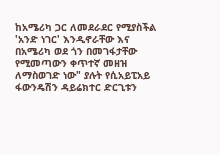ከአሜሪካ ጋር ለመደራደር የሚያስችል 'አንድ ነገር' እንዲኖራቸው እና በአሜሪካ ወደ ጎን በመገፋታቸው የሚመጣውን ቀጥተኛ መዘዝ ለማስወገድ ነው" ያሉት የሲአይፒአይ ፋውንዴሽን ዳይሬክተር ድርጊቱን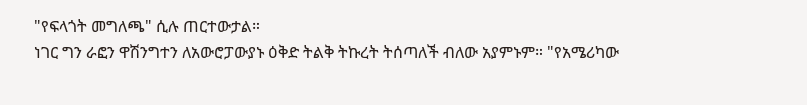"የፍላጎት መግለጫ" ሲሉ ጠርተውታል።
ነገር ግን ራፎን ዋሽንግተን ለአውሮፓውያኑ ዕቅድ ትልቅ ትኩረት ትሰጣለች ብለው አያምኑም። "የአሜሪካው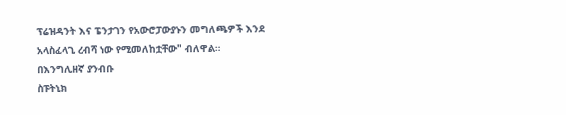ፕሬዝዳንት እና ፔንታገን የአውሮፓውያኑን መግለጫዎች እንደ አላስፈላጊ ረብሻ ነው የሚመለከቷቸው" ብለዋል።
በእንግሊዘኛ ያንብቡ
ስፑትኒክ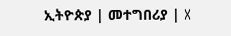ኢትዮጵያ | መተግበሪያ | X